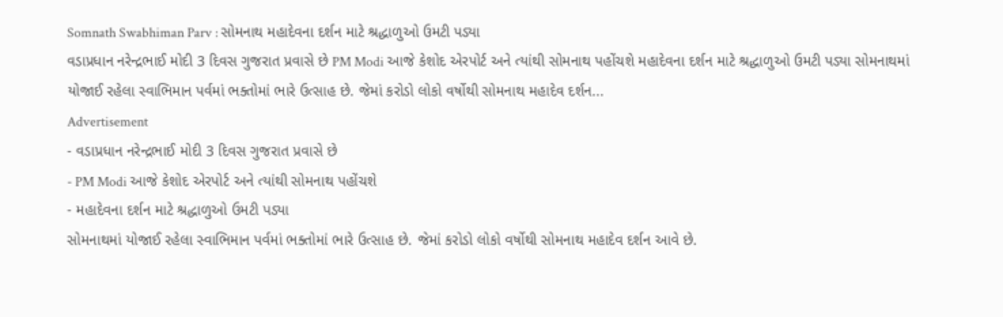Somnath Swabhiman Parv : સોમનાથ મહાદેવના દર્શન માટે શ્રદ્ધાળુઓ ઉમટી પડ્યા
વડાપ્રધાન નરેન્દ્રભાઈ મોદી 3 દિવસ ગુજરાત પ્રવાસે છે PM Modi આજે કેશોદ એરપોર્ટ અને ત્યાંથી સોમનાથ પહોંચશે મહાદેવના દર્શન માટે શ્રદ્ધાળુઓ ઉમટી પડ્યા સોમનાથમાં યોજાઈ રહેલા સ્વાભિમાન પર્વમાં ભક્તોમાં ભારે ઉત્સાહ છે. જેમાં કરોડો લોકો વર્ષોથી સોમનાથ મહાદેવ દર્શન...
Advertisement
- વડાપ્રધાન નરેન્દ્રભાઈ મોદી 3 દિવસ ગુજરાત પ્રવાસે છે
- PM Modi આજે કેશોદ એરપોર્ટ અને ત્યાંથી સોમનાથ પહોંચશે
- મહાદેવના દર્શન માટે શ્રદ્ધાળુઓ ઉમટી પડ્યા
સોમનાથમાં યોજાઈ રહેલા સ્વાભિમાન પર્વમાં ભક્તોમાં ભારે ઉત્સાહ છે. જેમાં કરોડો લોકો વર્ષોથી સોમનાથ મહાદેવ દર્શન આવે છે.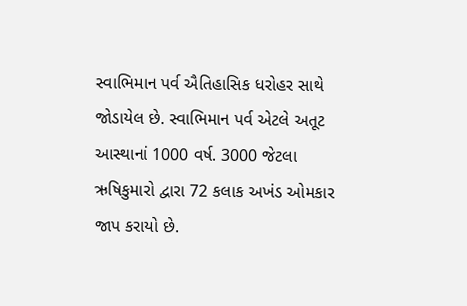સ્વાભિમાન પર્વ ઐતિહાસિક ધરોહર સાથે જોડાયેલ છે. સ્વાભિમાન પર્વ એટલે અતૂટ આસ્થાનાં 1000 વર્ષ. 3000 જેટલા ઋષિકુમારો દ્વારા 72 કલાક અખંડ ઓમકાર જાપ કરાયો છે.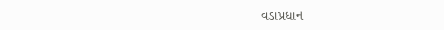વડાપ્રધાન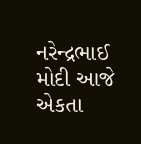નરેન્દ્રભાઈ મોદી આજે એકતા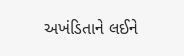અખંડિતાને લઈને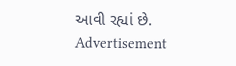આવી રહ્યાં છે.
Advertisement